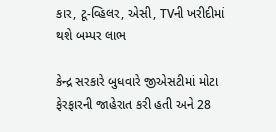કાર, ટૂ-વ્હિલર, એસી, TVની ખરીદીમાં થશે બમ્પર લાભ

કેન્દ્ર સરકારે બુધવારે જીએસટીમાં મોટા ફેરફારની જાહેરાત કરી હતી અને 28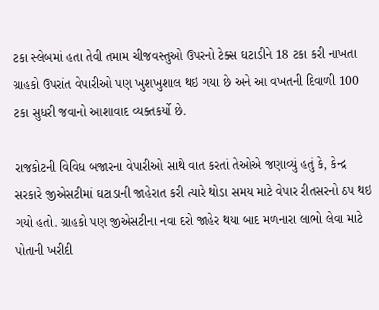ટકા સ્લેબમાં હતા તેવી તમામ ચીજવસ્તુઓ ઉપરનો ટેક્સ ઘટાડીને 18 ટકા કરી નાખતા ગ્રાહકો ઉપરાંત વેપારીઓ પણ ખુશખુશાલ થઇ ગયા છે અને આ વખતની દિવાળી 100 ટકા સુધરી જવાનો આશાવાદ વ્યક્તકર્યો છે.

રાજકોટની વિવિધ બજારના વેપારીઓ સાથે વાત કરતાં તેઓએ જણાવ્યું હતું કે, કેન્દ્ર સરકારે જીએસટીમાં ઘટાડાની જાહેરાત કરી ત્યારે થોડા સમય માટે વેપાર રીતસરનો ઠપ થઇ ગયો હતો. ગ્રાહકો પણ જીએસટીના નવા દરો જાહેર થયા બાદ મળનારા લાભો લેવા માટે પોતાની ખરીદી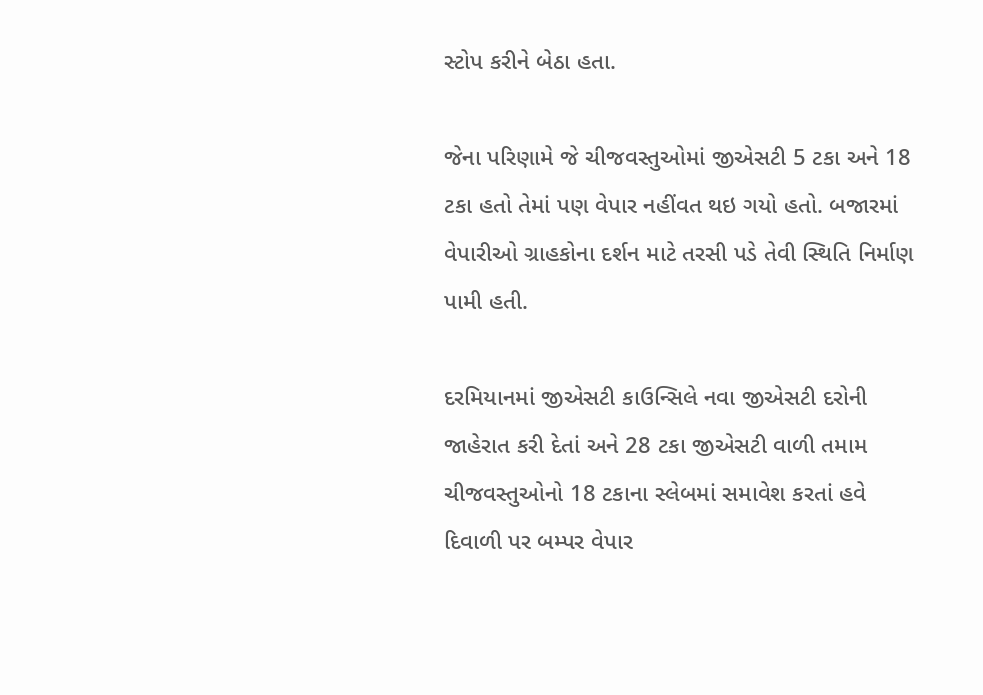સ્ટોપ કરીને બેઠા હતા.

જેના પરિણામે જે ચીજવસ્તુઓમાં જીએસટી 5 ટકા અને 18 ટકા હતો તેમાં પણ વેપાર નહીંવત થઇ ગયો હતો. બજારમાં વેપારીઓ ગ્રાહકોના દર્શન માટે તરસી પડે તેવી સ્થિતિ નિર્માણ પામી હતી.

દરમિયાનમાં જીએસટી કાઉન્સિલે નવા જીએસટી દરોની જાહેરાત કરી દેતાં અને 28 ટકા જીએસટી વાળી તમામ ચીજવસ્તુઓનો 18 ટકાના સ્લેબમાં સમાવેશ કરતાં હવે દિવાળી પર બમ્પર વેપાર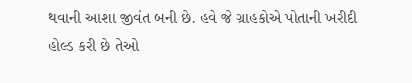થવાની આશા જીવંત બની છે. હવે જે ગ્રાહકોએ પોતાની ખરીદી હોલ્ડ કરી છે તેઓ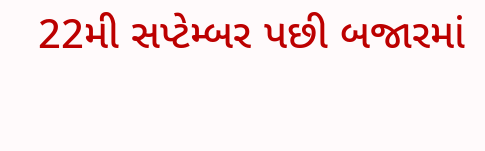22મી સપ્ટેમ્બર પછી બજારમાં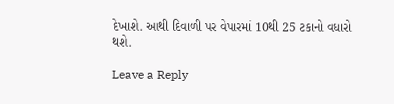દેખાશે. આથી દિવાળી પર વેપારમાં 10થી 25 ટકાનો વધારો થશે.

Leave a Reply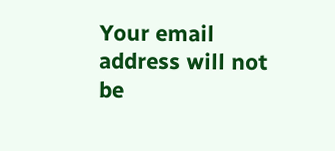Your email address will not be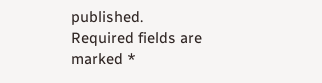published. Required fields are marked *